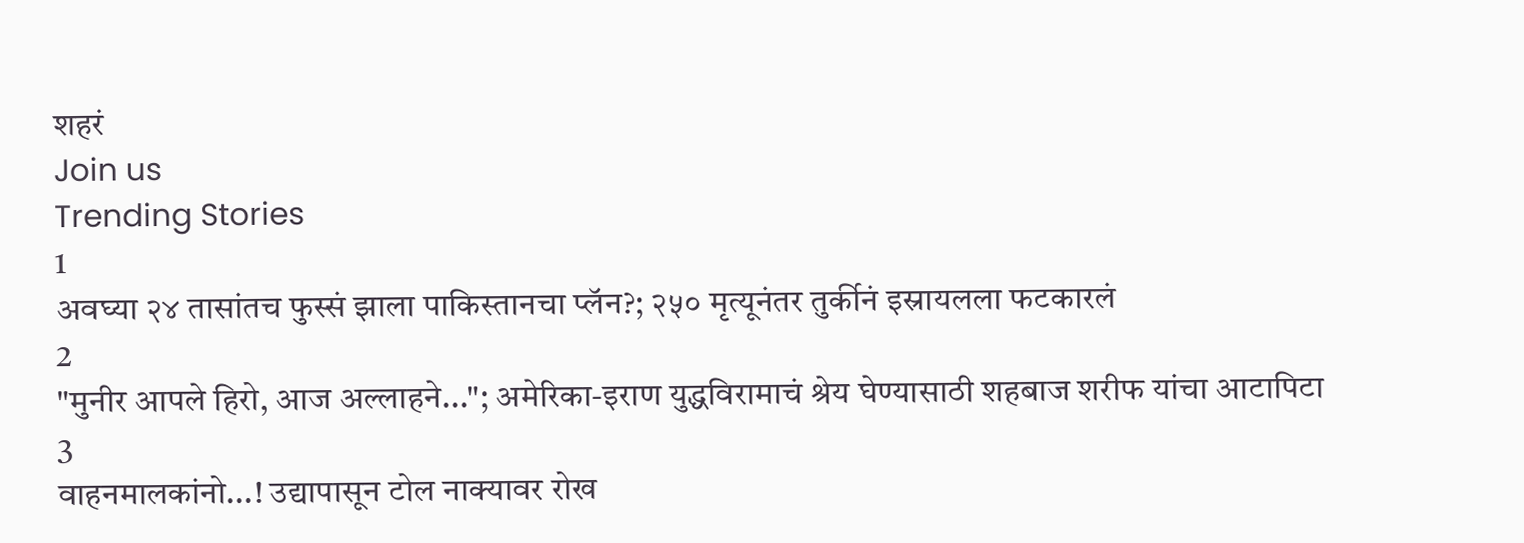शहरं
Join us
Trending Stories
1
अवघ्या २४ तासांतच फुस्सं झाला पाकिस्तानचा प्लॅन?; २५० मृत्यूनंतर तुर्कीनं इस्रायलला फटकारलं
2
"मुनीर आपले हिरो, आज अल्लाहने..."; अमेरिका-इराण युद्धविरामाचं श्रेय घेण्यासाठी शहबाज शरीफ यांचा आटापिटा
3
वाहनमालकांनो...! उद्यापासून टोल नाक्यावर रोख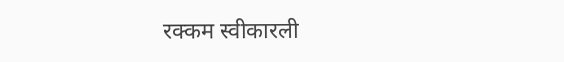रक्कम स्वीकारली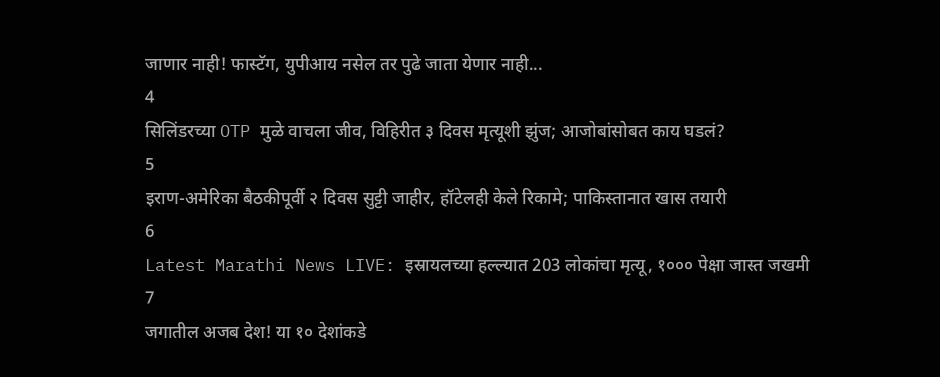जाणार नाही! फास्टॅग, युपीआय नसेल तर पुढे जाता येणार नाही...
4
सिलिंडरच्या OTP मुळे वाचला जीव, विहिरीत ३ दिवस मृत्यूशी झुंज; आजोबांसोबत काय घडलं?
5
इराण-अमेरिका बैठकीपूर्वी २ दिवस सुट्टी जाहीर, हॉटेलही केले रिकामे; पाकिस्तानात खास तयारी
6
Latest Marathi News LIVE: इस्रायलच्या हल्ल्यात 203 लोकांचा मृत्यू, १००० पेक्षा जास्त जखमी
7
जगातील अजब देश! या १० देशांकडे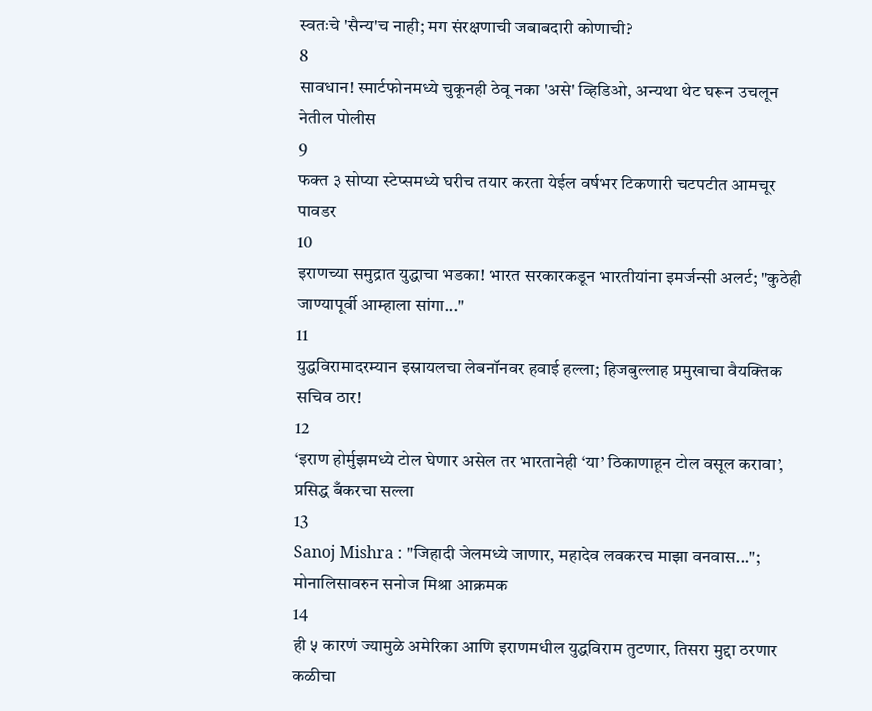स्वतःचे 'सैन्य'च नाही; मग संरक्षणाची जबाबदारी कोणाची?
8
सावधान! स्मार्टफोनमध्ये चुकूनही ठेवू नका 'असे' व्हिडिओ, अन्यथा थेट घरून उचलून नेतील पोलीस
9
फक्त ३ सोप्या स्टेप्समध्ये घरीच तयार करता येईल वर्षभर टिकणारी चटपटीत आमचूर पावडर
10
इराणच्या समुद्रात युद्धाचा भडका! भारत सरकारकडून भारतीयांना इमर्जन्सी अलर्ट; "कुठेही जाण्यापूर्वी आम्हाला सांगा..."
11
युद्धविरामादरम्यान इस्रायलचा लेबनॉनवर हवाई हल्ला; हिजबुल्लाह प्रमुखाचा वैयक्तिक सचिव ठार!
12
‘इराण होर्मुझमध्ये टोल घेणार असेल तर भारतानेही ‘या’ ठिकाणाहून टोल वसूल करावा’, प्रसिद्ध बँकरचा सल्ला
13
Sanoj Mishra : "जिहादी जेलमध्ये जाणार, महादेव लवकरच माझा वनवास..."; मोनालिसावरुन सनोज मिश्रा आक्रमक
14
ही ५ कारणं ज्यामुळे अमेरिका आणि इराणमधील युद्धविराम तुटणार, तिसरा मुद्दा ठरणार कळीचा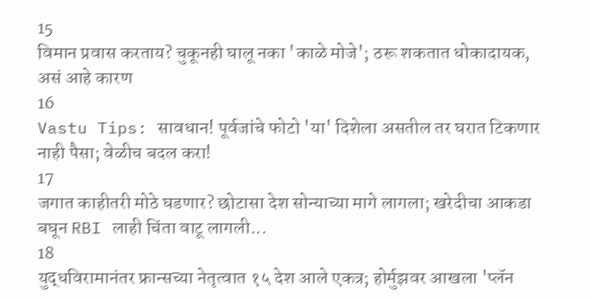15
विमान प्रवास करताय? चुकूनही घालू नका 'काळे मोजे'; ठरू शकतात धोकादायक, असं आहे कारण
16
Vastu Tips: सावधान! पूर्वजांचे फोटो 'या' दिशेला असतील तर घरात टिकणार नाही पैसा; वेळीच बदल करा!
17
जगात काहीतरी मोठे घडणार? छोटासा देश सोन्याच्या मागे लागला; खरेदीचा आकडा बघून RBI लाही चिंता वाटू लागली...
18
युद्धविरामानंतर फ्रान्सच्या नेतृत्वात १५ देश आले एकत्र; होर्मुझवर आखला 'प्लॅन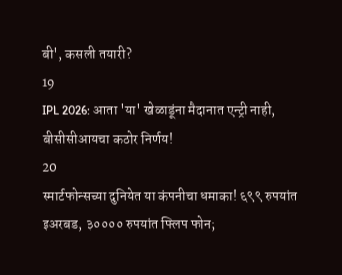बी', कसली तयारी?
19
IPL 2026: आता 'या' खेळाडूंना मैदानात एन्ट्री नाही, बीसीसीआयचा कठोर निर्णय!
20
स्मार्टफोन्सच्या दुनियेत या कंपनीचा धमाका! ६९९ रुपयांत इअरबड, ३०००० रुपयांत फ्लिप फोन;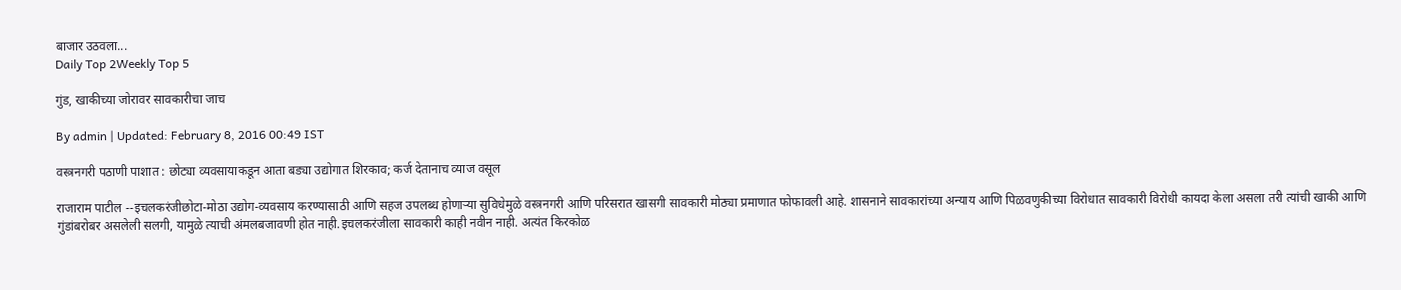बाजार उठवला...
Daily Top 2Weekly Top 5

गुंड, खाकीच्या जोरावर सावकारीचा जाच

By admin | Updated: February 8, 2016 00:49 IST

वस्त्रनगरी पठाणी पाशात : छोट्या व्यवसायाकडून आता बड्या उद्योगात शिरकाव; कर्ज देतानाच व्याज वसूल

राजाराम पाटील --इचलकरंजीछोटा-मोठा उद्योग-व्यवसाय करण्यासाठी आणि सहज उपलब्ध होणाऱ्या सुविधेमुळे वस्त्रनगरी आणि परिसरात खासगी सावकारी मोठ्या प्रमाणात फोफावली आहे. शासनाने सावकारांच्या अन्याय आणि पिळवणुकीच्या विरोधात सावकारी विरोधी कायदा केला असला तरी त्यांची खाकी आणि गुंडांबरोबर असलेली सलगी, यामुळे त्याची अंमलबजावणी होत नाही.इचलकरंजीला सावकारी काही नवीन नाही. अत्यंत किरकोळ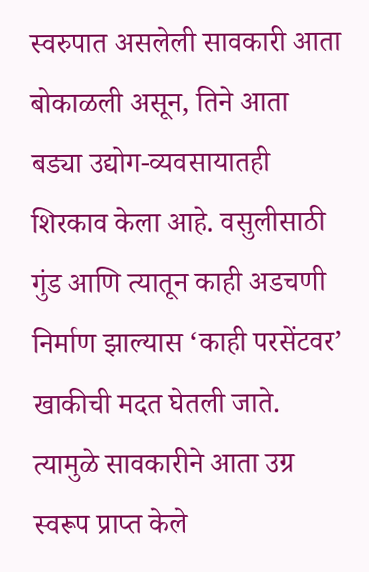स्वरुपात असलेली सावकारी आता बोकाळली असून, तिने आता बड्या उद्योग-व्यवसायातही शिरकाव केला आहे. वसुलीसाठी गुंड आणि त्यातून काही अडचणी निर्माण झाल्यास ‘काही परसेंटवर’ खाकीची मदत घेतली जाते. त्यामुळे सावकारीने आता उग्र स्वरूप प्राप्त केले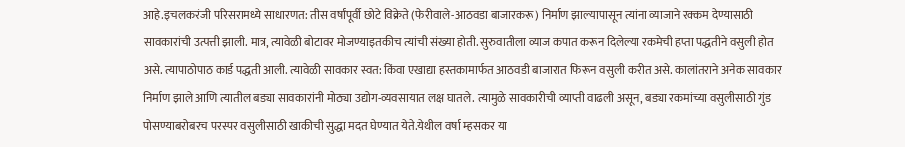आहे.इचलकरंजी परिसरामध्ये साधारणत: तीस वर्षांपूर्वी छोटे विक्रेते (फेरीवाले-आठवडा बाजारकरू) निर्माण झाल्यापासून त्यांना व्याजाने रक्कम देण्यासाठी सावकारांची उत्पत्ती झाली. मात्र, त्यावेळी बोटावर मोजण्याइतकीच त्यांची संख्या होती. सुरुवातीला व्याज कपात करून दिलेल्या रकमेची हप्ता पद्धतीने वसुली होत असे. त्यापाठोपाठ कार्ड पद्धती आली. त्यावेळी सावकार स्वत: किंवा एखाद्या हस्तकामार्फत आठवडी बाजारात फिरून वसुली करीत असे. कालांतराने अनेक सावकार निर्माण झाले आणि त्यातील बड्या सावकारांनी मोठ्या उद्योग-व्यवसायात लक्ष घातले. त्यामुळे सावकारीची व्याप्ती वाढली असून, बड्या रकमांच्या वसुलीसाठी गुंड पोसण्याबरोबरच परस्पर वसुलीसाठी खाकीची सुद्धा मदत घेण्यात येते.येथील वर्षा म्हसकर या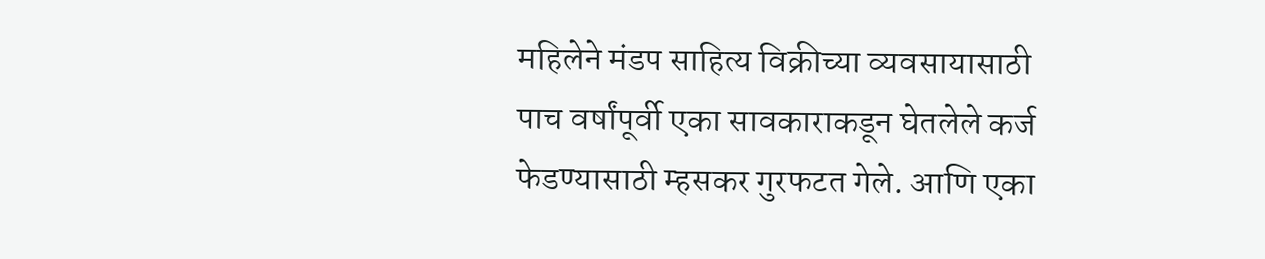महिलेने मंडप साहित्य विक्रीच्या व्यवसायासाठी पाच वर्षांपूर्वी एका सावकाराकडून घेतलेले कर्ज फेडण्यासाठी म्हसकर गुरफटत गेले. आणि एका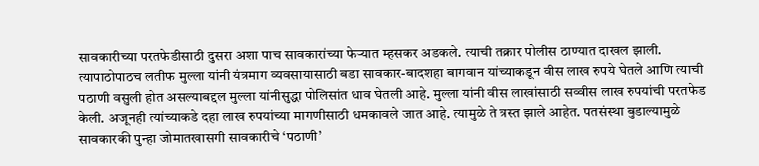सावकारीच्या परतफेडीसाठी दुसरा अशा पाच सावकारांच्या फेऱ्यात म्हसकर अडकले. त्याची तक्रार पोलीस ठाण्यात दाखल झाली. त्यापाठोपाठच लतीफ मुल्ला यांनी यंत्रमाग व्यवसायासाठी बडा सावकार-बादशहा बागवान यांच्याकडून वीस लाख रुपये घेतले आणि त्याची पठाणी वसुली होत असल्याबद्दल मुल्ला यांनीसुद्धा पोलिसांत धाव घेतली आहे. मुल्ला यांनी वीस लाखांसाठी सव्वीस लाख रुपयांची परतफेड केली. अजूनही त्यांच्याकडे दहा लाख रुपयांच्या मागणीसाठी धमकावले जात आहे. त्यामुळे ते त्रस्त झाले आहेत. पतसंस्था बुडाल्यामुळे सावकारकी पुन्हा जोमातखासगी सावकारीचे ‘पठाणी’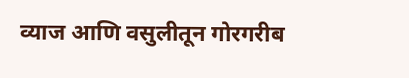व्याज आणि वसुलीतून गोरगरीब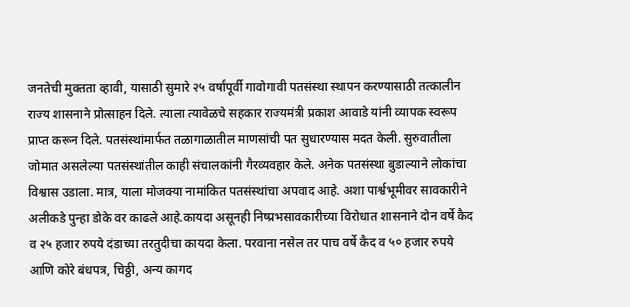जनतेची मुक्तता व्हावी, यासाठी सुमारे २५ वर्षांपूर्वी गावोगावी पतसंस्था स्थापन करण्यासाठी तत्कालीन राज्य शासनाने प्रोत्साहन दिले. त्याला त्यावेळचे सहकार राज्यमंत्री प्रकाश आवाडे यांनी व्यापक स्वरूप प्राप्त करून दिले. पतसंस्थांमार्फत तळागाळातील माणसांची पत सुधारण्यास मदत केली. सुरुवातीला जोमात असलेल्या पतसंस्थांतील काही संचालकांनी गैरव्यवहार केले. अनेक पतसंस्था बुडाल्याने लोकांचा विश्वास उडाला. मात्र, याला मोजक्या नामांकित पतसंस्थांचा अपवाद आहे. अशा पार्श्वभूमीवर सावकारीने अलीकडे पुन्हा डोके वर काढले आहे.कायदा असूनही निष्प्रभसावकारीच्या विरोधात शासनाने दोन वर्षे कैद व २५ हजार रुपये दंडाच्या तरतुदीचा कायदा केला. परवाना नसेल तर पाच वर्षे कैद व ५० हजार रुपये आणि कोरे बंधपत्र, चिठ्ठी, अन्य कागद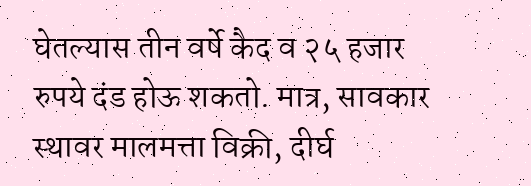घेतल्यास तीन वर्षे कैद व २५ हजार रुपये दंड होऊ शकतो. मात्र, सावकार स्थावर मालमत्ता विक्री, दीर्घ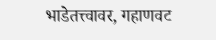भाडेतत्त्वावर, गहाणवट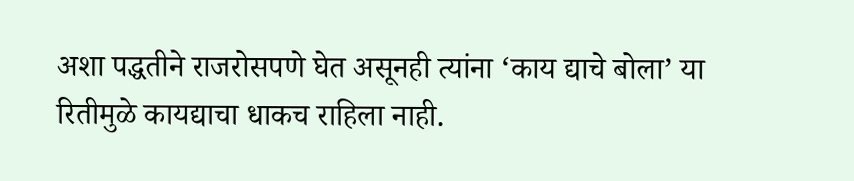अशा पद्धतीने राजरोसपणे घेत असूनही त्यांना ‘काय द्याचे बोला’ या रितीमुळे कायद्याचा धाकच राहिला नाही.